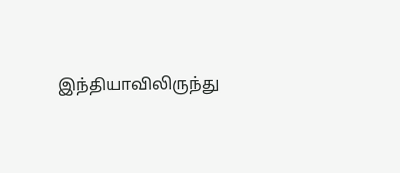இந்தியாவிலிருந்து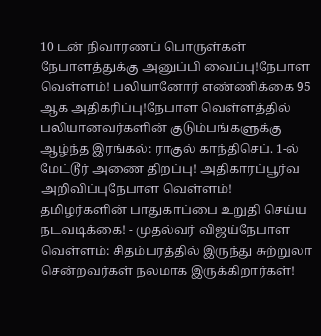10 டன் நிவாரணப் பொருள்கள் நேபாளத்துக்கு அனுப்பி வைப்பு!நேபாள வெள்ளம்! பலியானோர் எண்ணிக்கை 95 ஆக அதிகரிப்பு!நேபாள வெள்ளத்தில் பலியானவர்களின் குடும்பங்களுக்கு ஆழ்ந்த இரங்கல்: ராகுல் காந்திசெப். 1-ல் மேட்டூர் அணை திறப்பு! அதிகாரப்பூர்வ அறிவிப்புநேபாள வெள்ளம்! தமிழர்களின் பாதுகாப்பை உறுதி செய்ய நடவடிக்கை! - முதல்வர் விஜய்நேபாள வெள்ளம்: சிதம்பரத்தில் இருந்து சுற்றுலா சென்றவர்கள் நலமாக இருக்கிறார்கள்!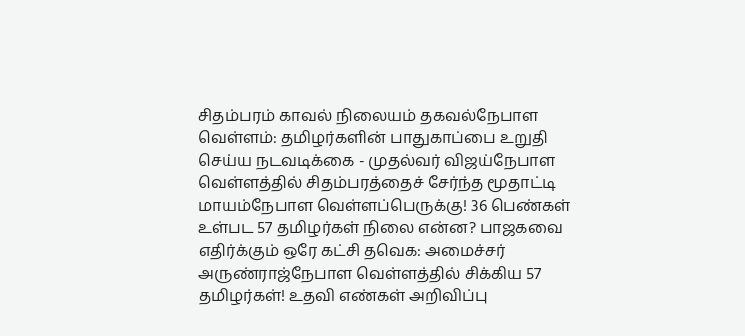சிதம்பரம் காவல் நிலையம் தகவல்நேபாள வெள்ளம்: தமிழர்களின் பாதுகாப்பை உறுதி செய்ய நடவடிக்கை - முதல்வர் விஜய்நேபாள வெள்ளத்தில் சிதம்பரத்தைச் சேர்ந்த மூதாட்டி மாயம்நேபாள வெள்ளப்பெருக்கு! 36 பெண்கள் உள்பட 57 தமிழர்கள் நிலை என்ன? பாஜகவை எதிர்க்கும் ஒரே கட்சி தவெக: அமைச்சர் அருண்ராஜ்நேபாள வெள்ளத்தில் சிக்கிய 57 தமிழர்கள்! உதவி எண்கள் அறிவிப்பு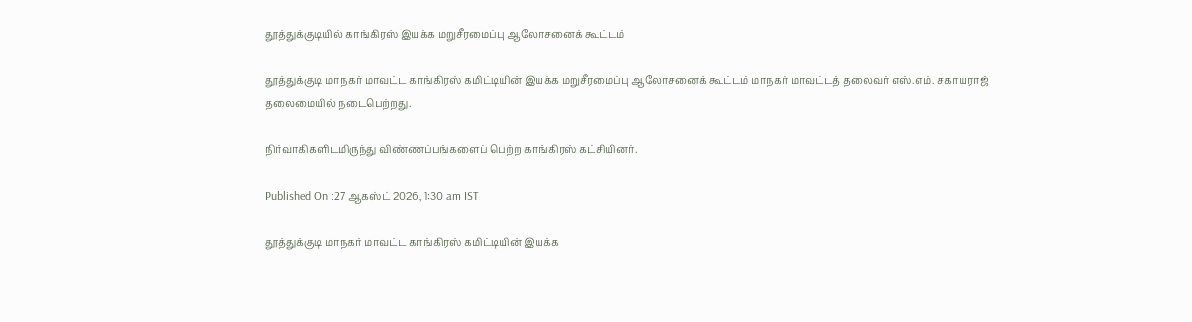தூத்துக்குடியில் காங்கிரஸ் இயக்க மறுசீரமைப்பு ஆலோசனைக் கூட்டம்

தூத்துக்குடி மாநகர் மாவட்ட காங்கிரஸ் கமிட்டியின் இயக்க மறுசீரமைப்பு ஆலோசனைக் கூட்டம் மாநகர் மாவட்டத் தலைவர் எஸ்.எம். சகாயராஜ் தலைமையில் நடைபெற்றது.

நிர்வாகிகளிடமிருந்து விண்ணப்பங்களைப் பெற்ற காங்கிரஸ் கட்சியினர்.

Published On :27 ஆகஸ்ட் 2026, 1:30 am IST

தூத்துக்குடி மாநகர் மாவட்ட காங்கிரஸ் கமிட்டியின் இயக்க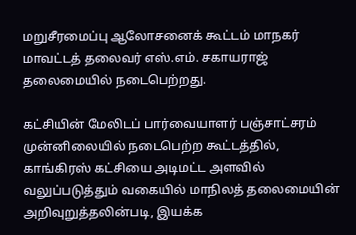மறுசீரமைப்பு ஆலோசனைக் கூட்டம் மாநகர் மாவட்டத் தலைவர் எஸ்.எம். சகாயராஜ் தலைமையில் நடைபெற்றது.

கட்சியின் மேலிடப் பார்வையாளர் பஞ்சாட்சரம் முன்னிலையில் நடைபெற்ற கூட்டத்தில், காங்கிரஸ் கட்சியை அடிமட்ட அளவில் வலுப்படுத்தும் வகையில் மாநிலத் தலைமையின் அறிவுறுத்தலின்படி, இயக்க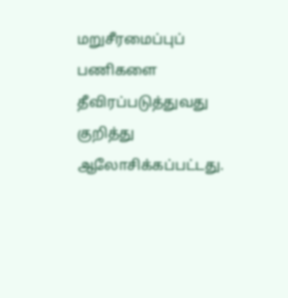மறுசீரமைப்புப் பணிகளை தீவிரப்படுத்துவது குறித்து ஆலோசிக்கப்பட்டது.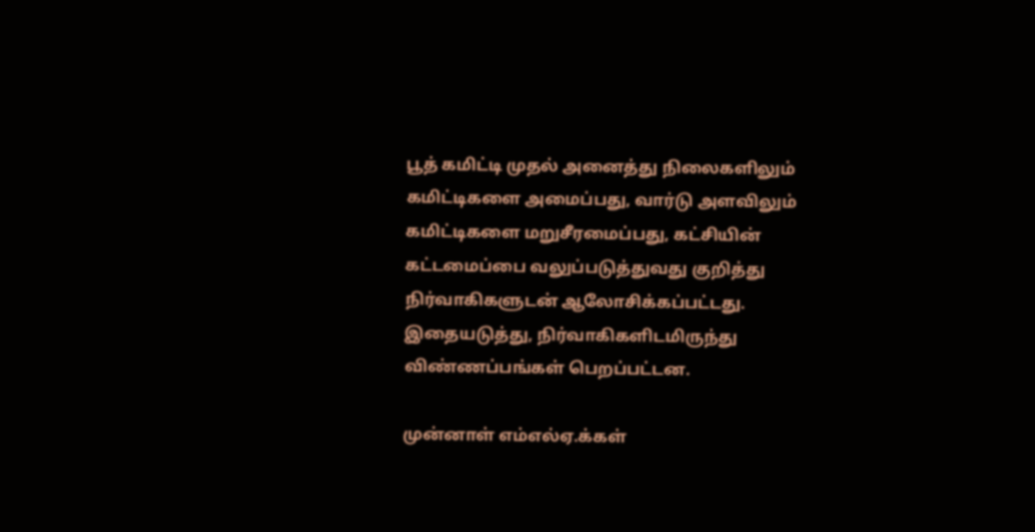பூத் கமிட்டி முதல் அனைத்து நிலைகளிலும் கமிட்டிகளை அமைப்பது, வார்டு அளவிலும் கமிட்டிகளை மறுசீரமைப்பது, கட்சியின் கட்டமைப்பை வலுப்படுத்துவது குறித்து நிர்வாகிகளுடன் ஆலோசிக்கப்பட்டது. இதையடுத்து, நிர்வாகிகளிடமிருந்து விண்ணப்பங்கள் பெறப்பட்டன.

முன்னாள் எம்எல்ஏ.க்கள்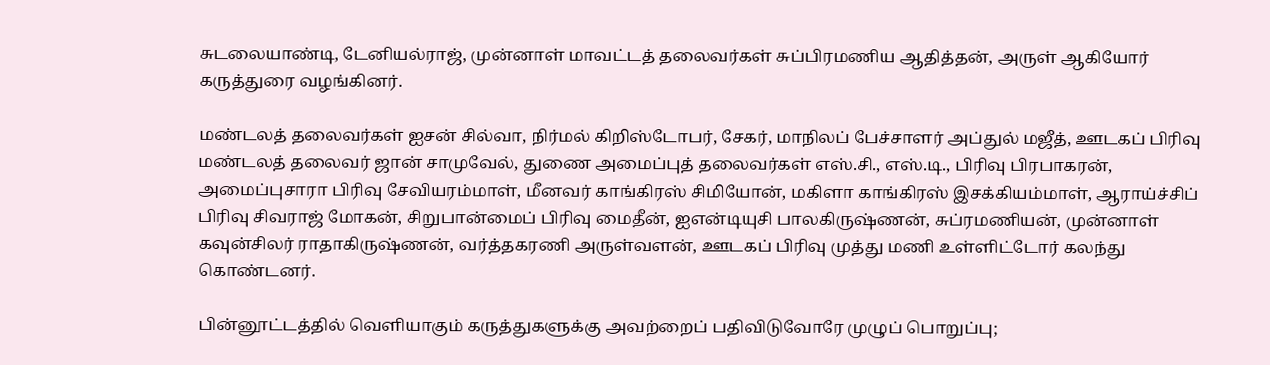சுடலையாண்டி, டேனியல்ராஜ், முன்னாள் மாவட்டத் தலைவர்கள் சுப்பிரமணிய ஆதித்தன், அருள் ஆகியோர் கருத்துரை வழங்கினர்.

மண்டலத் தலைவர்கள் ஐசன் சில்வா, நிர்மல் கிறிஸ்டோபர், சேகர், மாநிலப் பேச்சாளர் அப்துல் மஜீத், ஊடகப் பிரிவு மண்டலத் தலைவர் ஜான் சாமுவேல், துணை அமைப்புத் தலைவர்கள் எஸ்.சி., எஸ்.டி., பிரிவு பிரபாகரன், அமைப்புசாரா பிரிவு சேவியரம்மாள், மீனவர் காங்கிரஸ் சிமியோன், மகிளா காங்கிரஸ் இசக்கியம்மாள், ஆராய்ச்சிப் பிரிவு சிவராஜ் மோகன், சிறுபான்மைப் பிரிவு மைதீன், ஐஎன்டியுசி பாலகிருஷ்ணன், சுப்ரமணியன், முன்னாள் கவுன்சிலர் ராதாகிருஷ்ணன், வர்த்தகரணி அருள்வளன், ஊடகப் பிரிவு முத்து மணி உள்ளிட்டோர் கலந்து கொண்டனர்.

பின்னூட்டத்தில் வெளியாகும் கருத்துகளுக்கு அவற்றைப் பதிவிடுவோரே முழுப் பொறுப்பு;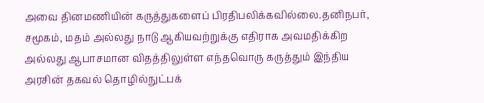அவை தினமணியின் கருத்துகளைப் பிரதிபலிக்கவில்லை.தனிநபர், சமூகம், மதம் அல்லது நாடு ஆகியவற்றுக்கு எதிராக அவமதிக்கிற அல்லது ஆபாசமான விதத்திலுள்ள எந்தவொரு கருத்தும் இந்திய அரசின் தகவல் தொழில்நுட்பக்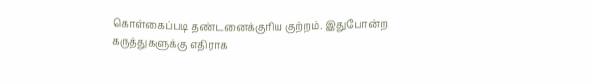கொள்கைப்படி தண்டனைக்குரிய குற்றம். இதுபோன்ற கருத்துகளுக்கு எதிராக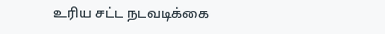உரிய சட்ட நடவடிக்கை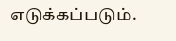எடுக்கப்படும்.